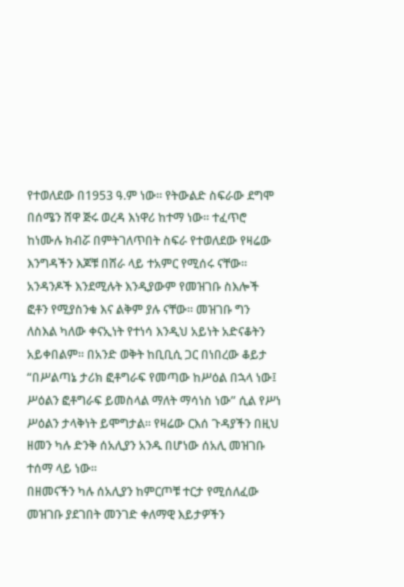የተወለደው በ1953 ዓ.ም ነው። የትውልድ ስፍራው ደግሞ በሰሜን ሸዋ ጅሩ ወረዳ እነዋሪ ከተማ ነው። ተፈጥሮ ከነሙሉ ክብሯ በምትገለጥበት ስፍራ የተወለደው የዛሬው እንግዳችን እጆቹ በሸራ ላይ ተአምር የሚሰሩ ናቸው። አንዳንዶች እንደሚሉት እንዲያውም የመዝገቡ ስእሎች ፎቶን የሚያስንቁ እና ልቅም ያሉ ናቸው። መዝገቡ ግን ለስእል ካለው ቀናኢነት የተነሳ እንዲህ አይነት አድናቆትን አይቀበልም። በአንድ ወቅት ከቢቢሲ ጋር በነበረው ቆይታ “በሥልጣኔ ታሪክ ፎቶግራፍ የመጣው ከሥዕል በኋላ ነው፤ ሥዕልን ፎቶግራፍ ይመስላል ማለት ማሳነስ ነው” ሲል የሥነ ሥዕልን ታላቅነት ይሞግታል። የዛሬው ርእሰ ጉዳያችን በዚህ ዘመን ካሉ ድንቅ ሰአሊያን አንዱ በሆነው ሰአሊ መዝገቡ ተሰማ ላይ ነው።
በዘመናችን ካሉ ሰአሊያን ከምርጦቹ ተርታ የሚሰለፈው መዝገቡ ያደገበት መንገድ ቀለማዊ እይታዎችን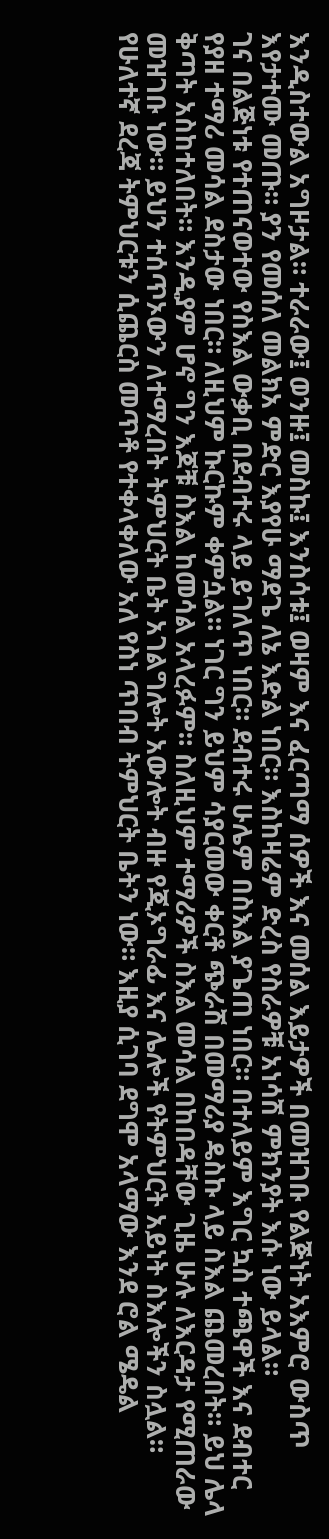እንዲስተውል አግዞታል። ተራራው፤ ወንዙ፤ መስኩ፤ እንስሳቱ፤ ወዛም እና ፈርጣማ ሰዎች እና መሰል እይታዎች በመዝገቡ የልጅነት አእምሮ ውስጥ እየታተሙ መጡ። ያን የመሰለ መልክአ ምድር እያየሁ ማደጌ ለኔ እድል ነበር። እስከዛሬም ድረስ የስራዎቹ አነሳሽ ምክንያት እሱ ነው ይላል።
ገና በልጅነቱ የተጠናወተው የስእል ውቃቢ በደብተሩ ላይ ይገለጥ ነበር። ደብተሩ ሁሌም በስእል ያጌጠ ነበር። በተለይም እግር ኳስ ተጫዋች እና ደብተር የያዘ ተማሪ መሳል ደስታው ነበር። ለዚህም ኩርኩም ቀምሷል። ነገር ግን ይህም ሳያርመው ቀርቶ ጭራሽ በመማሪያ ዴስኩ ላይ ስእል ጨመረበት። ይህ ሌላ ቅጣት አስከተለበት። እንዲያም ሆኖ ግን እጆቹ ስእል ከመሳል አላረፉም። ስለዚህም ተማሪዎች ስእል መሳል በከበዳቸው ጊዜ ሁሉ ለእርዳታ የሚጠራው መዝገቡ ነው። ይህን ተሰጥኦውን ለተማረበት ትምህርት ቤት አገልግሎት አውሎት ብዙ የጂኦግራፊ እና ሌሎች የትምህርት አይነት ስእሎችን ስሏል።
የሁለተኛ ደረጃ ትምህርቱን ሲጨርስ መጥቶ የተቀላቀለው አለ የስነ ጥበብ ትምህርት ቤትን ነው። እዚያ ሲገባ ደግሞ አላማው እንደ ሮል ሜዴል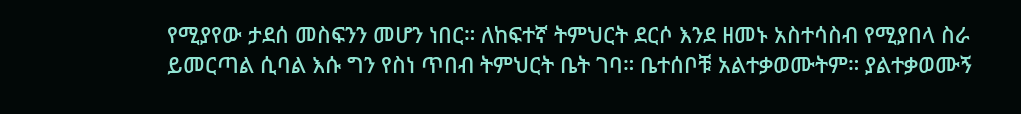የሚያየው ታደሰ መስፍንን መሆን ነበር። ለከፍተኛ ትምህርት ደርሶ እንደ ዘመኑ አስተሳስብ የሚያበላ ስራ ይመርጣል ሲባል እሱ ግን የስነ ጥበብ ትምህርት ቤት ገባ። ቤተሰቦቹ አልተቃወሙትም። ያልተቃወሙኝ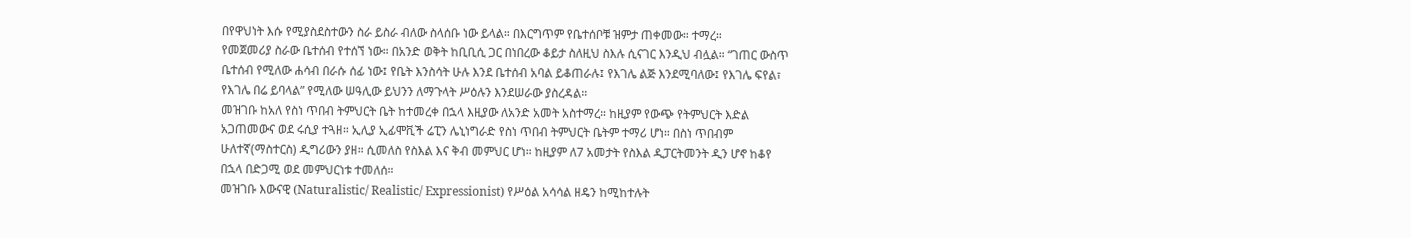በየዋህነት እሱ የሚያስደስተውን ስራ ይስራ ብለው ስላሰቡ ነው ይላል። በእርግጥም የቤተሰቦቹ ዝምታ ጠቀመው። ተማረ።
የመጀመሪያ ስራው ቤተሰብ የተሰኘ ነው። በአንድ ወቅት ከቢቢሲ ጋር በነበረው ቆይታ ስለዚህ ስእሉ ሲናገር እንዲህ ብሏል። “ገጠር ውስጥ ቤተሰብ የሚለው ሐሳብ በራሱ ሰፊ ነው፤ የቤት እንስሳት ሁሉ እንደ ቤተሰብ አባል ይቆጠራሉ፤ የእገሌ ልጅ እንደሚባለው፤ የእገሌ ፍየል፣ የእገሌ በሬ ይባላል” የሚለው ሠዓሊው ይህንን ለማጉላት ሥዕሉን እንደሠራው ያስረዳል።
መዝገቡ ከአለ የስነ ጥበብ ትምህርት ቤት ከተመረቀ በኋላ እዚያው ለአንድ አመት አስተማረ። ከዚያም የውጭ የትምህርት እድል አጋጠመውና ወደ ሩሲያ ተጓዘ። ኢሊያ ኢፊሞቪች ሬፒን ሌኒነግራድ የስነ ጥበብ ትምህርት ቤትም ተማሪ ሆነ። በስነ ጥበብም ሁለተኛ(ማስተርስ) ዲግሪውን ያዘ። ሲመለስ የስእል እና ቅብ መምህር ሆነ። ከዚያም ለ7 አመታት የስእል ዲፓርትመንት ዲን ሆኖ ከቆየ በኋላ በድጋሚ ወደ መምህርነቱ ተመለሰ።
መዝገቡ እውናዊ (Naturalistic/ Realistic/ Expressionist) የሥዕል አሳሳል ዘዴን ከሚከተሉት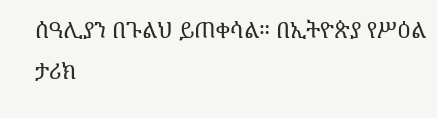ሰዓሊያን በጉልህ ይጠቀሳል። በኢትዮጵያ የሥዕል ታሪክ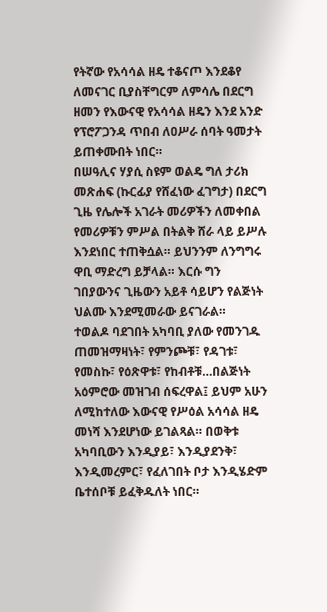የትኛው የአሳሳል ዘዴ ተቆናጦ እንደቆየ ለመናገር ቢያስቸግርም ለምሳሌ በደርግ ዘመን የእውናዊ የአሳሳል ዘዴን እንደ አንድ የፕሮፖጋንዳ ጥበብ ለዐሥራ ሰባት ዓመታት ይጠቀሙበት ነበር።
በሠዓሊና ሃያሲ ስዩም ወልዴ ግለ ታሪክ መጽሐፍ (ኩርፊያ የሸፈነው ፈገግታ) በደርግ ጊዜ የሌሎች አገራት መሪዎችን ለመቀበል የመሪዎቹን ምሥል በትልቅ ሸራ ላይ ይሥሉ እንደነበር ተጠቅሷል። ይህንንም ለንግግሩ ዋቢ ማድረግ ይቻላል። እርሱ ግን ገበያውንና ጊዜውን አይቶ ሳይሆን የልጅነት ህልሙ እንደሚመራው ይናገራል።
ተወልዶ ባደገበት አካባቢ ያለው የመንገዱ ጠመዝማዛነት፣ የምንጮቹ፣ የዳገቱ፣ የመስኩ፣ የዕጽዋቱ፣ የከብቶቹ…በልጅነት አዕምሮው መዝገብ ሰፍረዋል፤ ይህም አሁን ለሚከተለው እውናዊ የሥዕል አሳሳል ዘዴ መነሻ እንደሆነው ይገልጻል። በወቅቱ አካባቢውን እንዲያይ፣ እንዲያደንቅ፣ እንዲመረምር፣ የፈለገበት ቦታ እንዲሄድም ቤተሰቦቹ ይፈቅዱለት ነበር።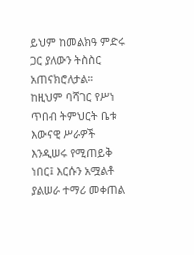ይህም ከመልክዓ ምድሩ ጋር ያለውን ትስስር አጠናክሮለታል።
ከዚህም ባሻገር የሥነ ጥበብ ትምህርት ቤቱ እውናዊ ሥራዎች እንዲሠሩ የሚጠይቅ ነበር፤ እርሱን አሟልቶ ያልሠራ ተማሪ መቀጠል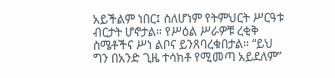አይችልም ነበር፤ ስለሆነም የትምህርት ሥርዓቱ ብርታት ሆኖታል። የሥዕል ሥራዎቹ ረቂቅ ስሜቶችና ሥነ ልቦና ይንጸባረቁበታል። “ይህ ግን በአንድ ጊዜ ተሳክቶ የሚመጣ አይደለም”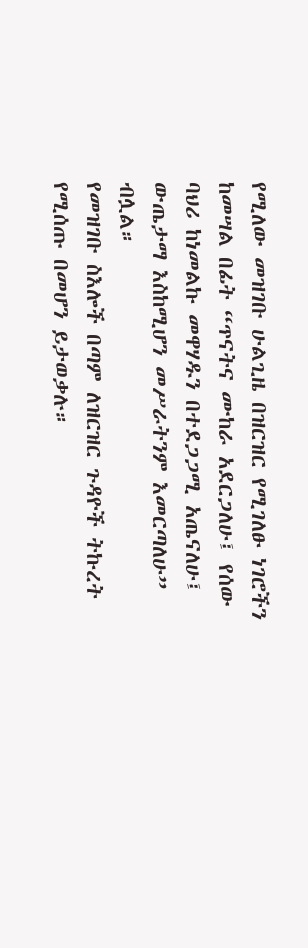የሚለው መዝገቡ ሁልጊዜ በዝርዝር የሚገለፁ ነገሮችን ከመሣል በፊት “ጥናትና ሙከራ አደርጋለሁ፤ የሰው ባህሪ ከነመልኩ መዋሃዱን በተደጋጋሚ አጤናለሁ፤ ውጤታማ እስከሚሆን መሥራትንም እመርጣለሁ” ብሏል።
የመዝገቡ ስእሎች በጣም ለዝርዝር ጉዳዮች ትኩረት የሚሰጡ በመሆን ይታወቃሉ።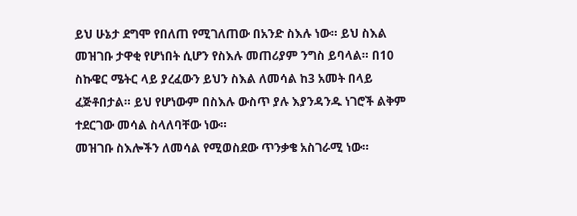ይህ ሁኔታ ደግሞ የበለጠ የሚገለጠው በአንድ ስእሉ ነው። ይህ ስእል መዝገቡ ታዋቂ የሆነበት ሲሆን የስእሉ መጠሪያም ንግስ ይባላል። በ10 ስኩዌር ሜትር ላይ ያረፈውን ይህን ስእል ለመሳል ከ3 አመት በላይ ፈጅቶበታል። ይህ የሆነውም በስእሉ ውስጥ ያሉ እያንዳንዱ ነገሮች ልቅም ተደርገው መሳል ስላለባቸው ነው።
መዝገቡ ስእሎችን ለመሳል የሚወስደው ጥንቃቄ አስገራሚ ነው።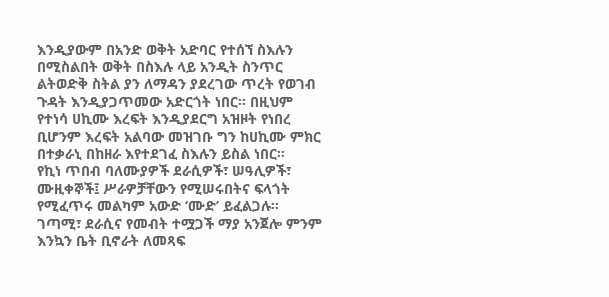እንዲያውም በአንድ ወቅት አድባር የተሰኘ ስእሉን በሚስልበት ወቅት በስእሉ ላይ አንዲት ስንጥር ልትወድቅ ስትል ያን ለማዳን ያደረገው ጥረት የወገብ ጉዳት እንዲያጋጥመው አድርጎት ነበር። በዚህም የተነሳ ሀኪሙ እረፍት እንዲያደርግ አዝዞት የነበረ ቢሆንም እረፍት አልባው መዝገቡ ግን ከሀኪሙ ምክር በተቃራኒ በከዘራ እየተደገፈ ስእሉን ይስል ነበር።
የኪነ ጥበብ ባለሙያዎች ደራሲዎች፣ ሠዓሊዎች፣ ሙዚቀኞች፤ ሥራዎቻቸውን የሚሠሩበትና ፍላጎት የሚፈጥሩ መልካም አውድ ‘ሙድ’ ይፈልጋሉ። ገጣሚ፣ ደራሲና የመብት ተሟጋች ማያ አንጀሎ ምንም እንኳን ቤት ቢኖራት ለመጻፍ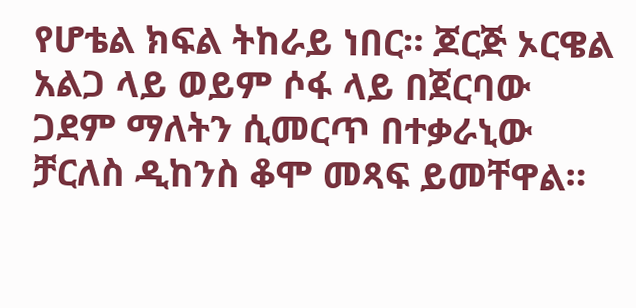የሆቴል ክፍል ትከራይ ነበር። ጆርጅ ኦርዌል አልጋ ላይ ወይም ሶፋ ላይ በጀርባው ጋደም ማለትን ሲመርጥ በተቃራኒው ቻርለስ ዲከንስ ቆሞ መጻፍ ይመቸዋል።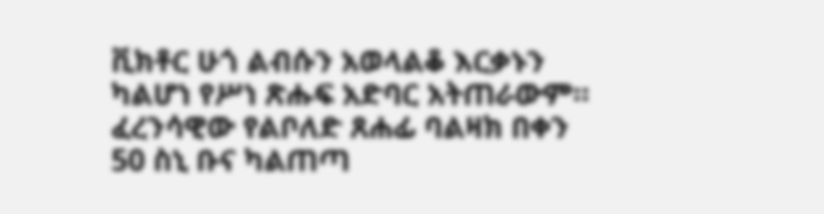ቪክቶር ሁጎ ልብሱን አወላልቆ እርቃኑን ካልሆነ የሥነ ጽሑፍ አድባር አትጠራውም። ፈረንሳዊው የልቦለድ ጸሐፊ ባልዛክ በቀን 50 ስኒ ቡና ካልጠጣ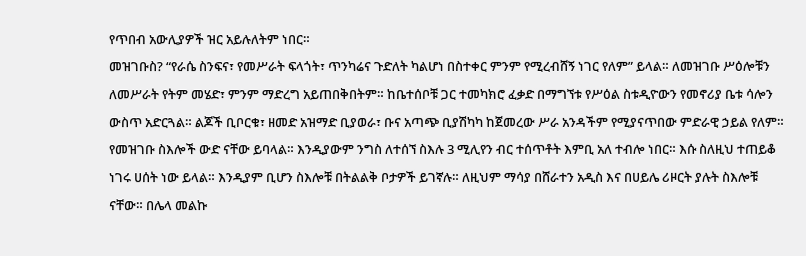የጥበብ አውሊያዎች ዝር አይሉለትም ነበር።
መዝገቡስ? “የራሴ ስንፍና፣ የመሥራት ፍላጎት፣ ጥንካሬና ጉድለት ካልሆነ በስተቀር ምንም የሚረብሸኝ ነገር የለም” ይላል። ለመዝገቡ ሥዕሎቹን ለመሥራት የትም መሄድ፣ ምንም ማድረግ አይጠበቅበትም። ከቤተሰቦቹ ጋር ተመካክሮ ፈቃድ በማግኘቱ የሥዕል ስቱዲዮውን የመኖሪያ ቤቱ ሳሎን ውስጥ አድርጓል። ልጆች ቢቦርቁ፣ ዘመድ አዝማድ ቢያወራ፣ ቡና አጣጭ ቢያሽካካ ከጀመረው ሥራ አንዳችም የሚያናጥበው ምድራዊ ኃይል የለም።
የመዝገቡ ስእሎች ውድ ናቸው ይባላል። እንዲያውም ንግስ ለተሰኘ ስእሉ 3 ሚሊየን ብር ተሰጥቶት እምቢ አለ ተብሎ ነበር። እሱ ስለዚህ ተጠይቆ ነገሩ ሀሰት ነው ይላል። እንዲያም ቢሆን ስእሎቹ በትልልቅ ቦታዎች ይገኛሉ። ለዚህም ማሳያ በሸራተን አዲስ እና በሀይሌ ሪዞርት ያሉት ስእሎቹ ናቸው። በሌላ መልኩ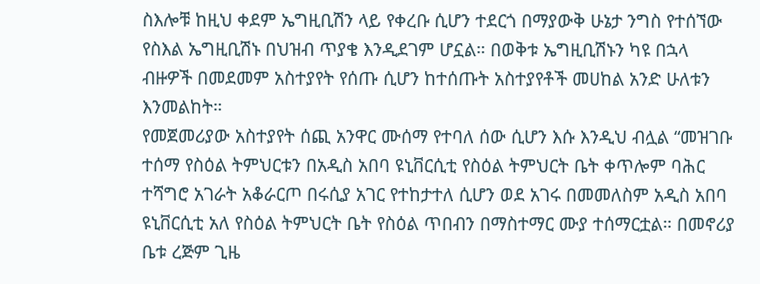ስእሎቹ ከዚህ ቀደም ኤግዚቢሽን ላይ የቀረቡ ሲሆን ተደርጎ በማያውቅ ሁኔታ ንግስ የተሰኘው የስእል ኤግዚቢሽኑ በህዝብ ጥያቄ እንዲደገም ሆኗል። በወቅቱ ኤግዚቢሽኑን ካዩ በኋላ ብዙዎች በመደመም አስተያየት የሰጡ ሲሆን ከተሰጡት አስተያየቶች መሀከል አንድ ሁለቱን እንመልከት።
የመጀመሪያው አስተያየት ሰጪ አንዋር ሙሰማ የተባለ ሰው ሲሆን እሱ እንዲህ ብሏል “መዝገቡ ተሰማ የስዕል ትምህርቱን በአዲስ አበባ ዩኒቨርሲቲ የስዕል ትምህርት ቤት ቀጥሎም ባሕር ተሻግሮ አገራት አቆራርጦ በሩሲያ አገር የተከታተለ ሲሆን ወደ አገሩ በመመለስም አዲስ አበባ ዩኒቨርሲቲ አለ የስዕል ትምህርት ቤት የስዕል ጥበብን በማስተማር ሙያ ተሰማርቷል። በመኖሪያ ቤቱ ረጅም ጊዜ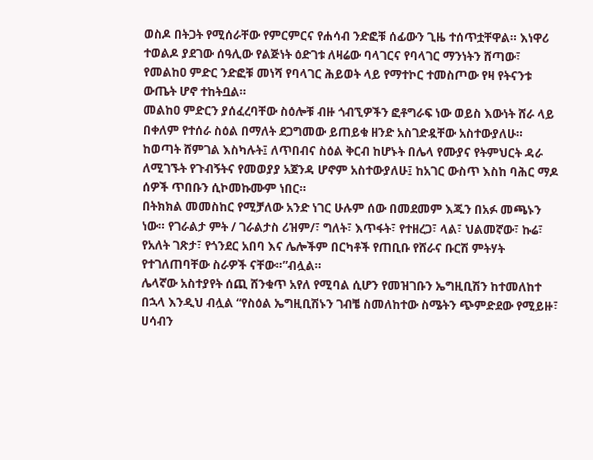ወስዶ በትጋት የሚሰራቸው የምርምርና የሐሳብ ንድፎቹ ሰፊውን ጊዜ ተሰጥቷቸዋል። እነዋሪ ተወልዶ ያደገው ሰዓሊው የልጅነት ዕድገቱ ለዛሬው ባላገርና የባላገር ማንነትን ሸጣው፣ የመልከዐ ምድር ንድፎቹ መነሻ የባላገር ሕይወት ላይ የማተኮር ተመስጦው የዛ የትናንቱ ውጤት ሆኖ ተከትቧል።
መልከዐ ምድርን ያሰፈረባቸው ስዕሎቹ ብዙ ጎብኚዎችን ፎቶግራፍ ነው ወይስ እውነት ሸራ ላይ በቀለም የተሰራ ስዕል በማለት ደጋግመው ይጠይቁ ዘንድ አስገድዷቸው አስተውያለሁ። ከወጣት ሸምገል እስካሉት፤ ለጥበብና ስዕል ቅርብ ከሆኑት በሌላ የሙያና የትምህርት ዳራ ለሚገኙት የጉብኝትና የመወያያ አጀንዳ ሆኖም አስተውያለሁ፤ ከአገር ውስጥ እስከ ባሕር ማዶ ሰዎች ጥበቡን ሲኮመኩሙም ነበር።
በትክክል መመስከር የሚቻለው አንድ ነገር ሁሉም ሰው በመደመም እጁን በአፉ መጫኑን ነው። የገራልታ ምት / ገራልታስ ሪዝም/፣ ግለት፣ እጥፋት፣ የተዘረጋ፣ ላል፣ ህልመኛው፣ ኩሬ፣ የአለት ገጽታ፣ የጎንደር አበባ እና ሌሎችም በርካቶች የጠቢቡ የሸራና ቡርሽ ምትሃት የተገለጠባቸው ስራዎች ናቸው።”ብሏል።
ሌላኛው አስተያየት ሰጪ ሸንቁጥ አየለ የሚባል ሲሆን የመዝገቡን ኤግዚቢሽን ከተመለከተ በኋላ እንዲህ ብሏል “የስዕል ኤግዚቢሽኑን ገብቼ ስመለከተው ስሜትን ጭምድደው የሚይዙ፣ ሀሳብን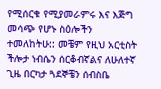የሚሰርቁ የሚያመራምሩ እና እጅግ መሳጭ የሆኑ ስዕሎችን ተመለከትሁ:: መቼም የዚህ አርቲስት ችሎታ ነብሴን ሰርቆብኛልና ለሁለተኛ ጊዜ በርካታ ጓደኞቼን ሰብስቤ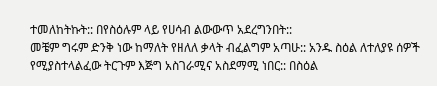ተመለከትኩት:: በየስዕሉም ላይ የሀሳብ ልውውጥ አደረግንበት::
መቼም ግሩም ድንቅ ነው ከማለት የዘለለ ቃላት ብፈልግም አጣሁ:: አንዱ ስዕል ለተለያዩ ሰዎች የሚያስተላልፈው ትርጉም እጅግ አስገራሚና አስደማሚ ነበር:: በስዕል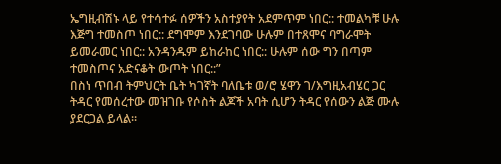ኤግዚብሽኑ ላይ የተሳተፉ ሰዎችን አስተያየት አደምጥም ነበር:: ተመልካቹ ሁሉ እጅግ ተመስጦ ነበር:: ደግሞም እንደገባው ሁሉም በተጸሞና ባግራሞት ይመራመር ነበር:: አንዳንዱም ይከራከር ነበር:: ሁሉም ሰው ግን በጣም ተመስጦና አድናቆት ውጦት ነበር::”
በስነ ጥበብ ትምህርት ቤት ካገኛት ባለቤቱ ወ/ሮ ሄዋን ገ/እግዚአብሄር ጋር ትዳር የመሰረተው መዝገቡ የሶስት ልጆች አባት ሲሆን ትዳር የሰውን ልጅ ሙሉ ያደርጋል ይላል።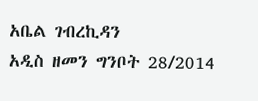አቤል ገብረኪዳን
አዲስ ዘመን ግንቦት 28/2014